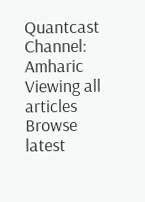Quantcast
Channel: Amharic
Viewing all articles
Browse latest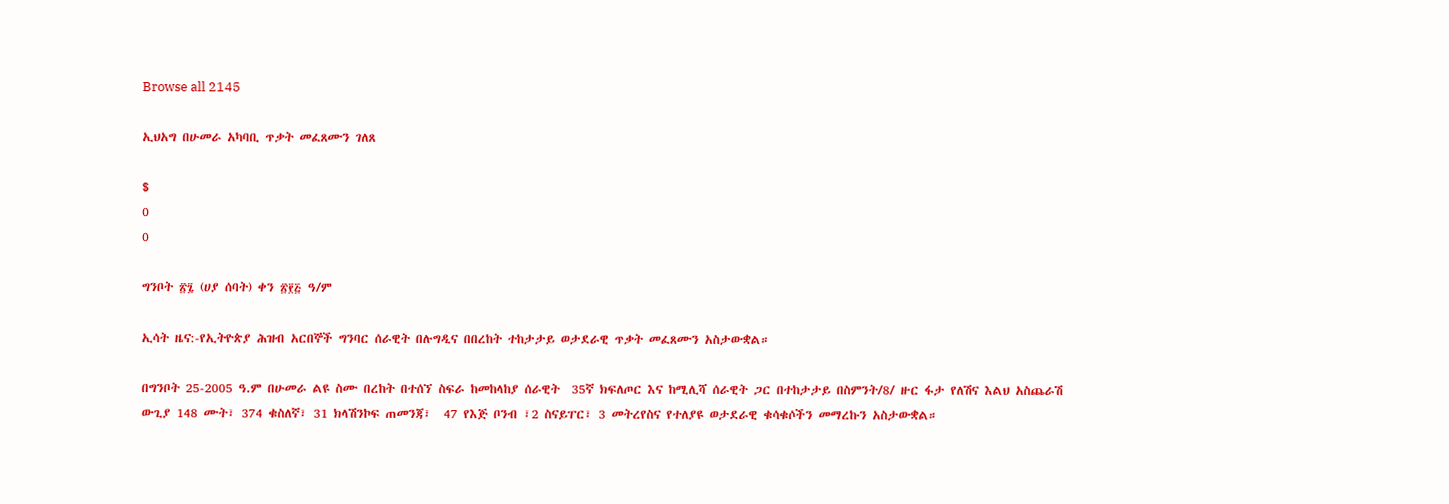Browse all 2145

ኢህአግ በሁመራ አካባቢ ጥቃት መፈጸሙን ገለጸ

$
0
0

ግንቦት ፳፯ (ሀያ ሰባት) ቀን ፳፻፭ ዓ/ም

ኢሳት ዜና:-የኢትዮጵያ ሕዝብ አርበኞች ግንባር ሰራዊት በሉግዲና በበረከት ተከታታይ ወታደራዊ ጥቃት መፈጸሙን አስታውቋል።

በግንቦት 25-2005 ዓ.ም በሁመራ ልዩ ስሙ በረከት በተሰኘ ስፍራ ከመከላከያ ሰራዊት  35ኛ ክፍለጦር እና ከሚሊሻ ሰራዊት ጋር በተከታታይ በስምንት/8/ ዙር ፋታ የለሽና እልህ አስጨራሽ ውጊያ 148 ሙት፣ 374 ቁስለኛ፣ 31 ክላሽንኮፍ ጠመንጃ፣  47 የእጅ ቦንብ ፣2 ስናይፐር፣ 3 መትረየስና የተለያዩ ወታደራዊ ቁሳቁሶችን መማረኩን አስታውቋል።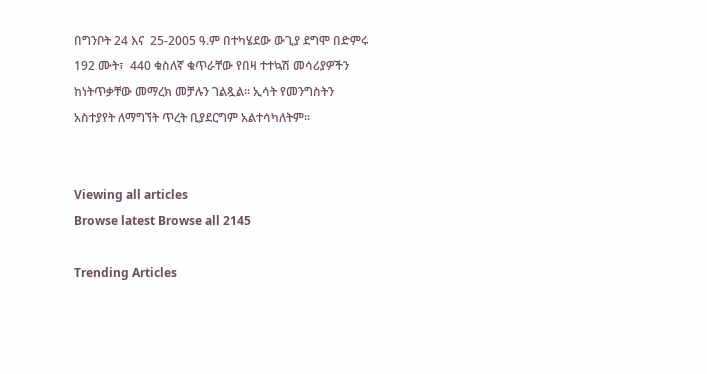በግንቦት 24 እና  25-2005 ዓ.ም በተካሄደው ውጊያ ደግሞ በድምሩ 192 ሙት፣  440 ቁስለኛ ቁጥራቸው የበዛ ተተኳሽ መሳሪያዎችን ከነትጥቃቸው መማረክ መቻሉን ገልጿል። ኢሳት የመንግስትን አስተያየት ለማግኘት ጥረት ቢያደርግም አልተሳካለትም።


Viewing all articles
Browse latest Browse all 2145

Trending Articles